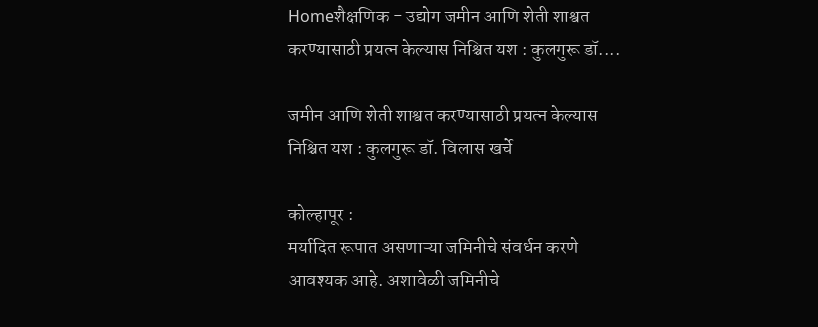Homeशैक्षणिक - उद्योग जमीन आणि शेती शाश्वत करण्यासाठी प्रयत्न केल्यास निश्चित यश : कुलगुरू डॉ....

जमीन आणि शेती शाश्वत करण्यासाठी प्रयत्न केल्यास निश्चित यश : कुलगुरू डॉ. विलास खर्चे

कोल्हापूर :
मर्यादित रूपात असणाऱ्या जमिनीचे संवर्धन करणे आवश्यक आहे. अशावेळी जमिनीचे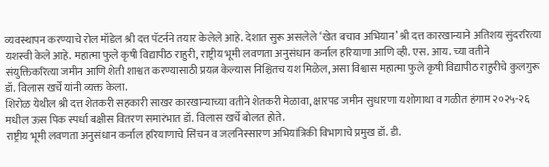व्यवस्थापन करण्याचे रोल मॉडेल श्री दत्त पॅटर्नने तयार केलेले आहे. देशात सुरू असलेले ‘खेत बचाव अभियान’ श्री दत्त कारखान्याने अतिशय सुंदररित्या यशस्वी केले आहे. महात्मा फुले कृषी विद्यापीठ राहुरी, राष्ट्रीय भूमी लवणता अनुसंधान कर्नाल हरियाणा आणि व्ही. एस. आय. च्या वतीने संयुक्तिकरित्या जमीन आणि शेती शाश्वत करण्यासाठी प्रयत्न केल्यास निश्चितच यश मिळेल, असा विश्वास महात्मा फुले कृषी विद्यापीठ राहुरीचे कुलगुरू डॉ. विलास खर्चे यांनी व्यक्त केला.
शिरोळ येथील श्री दत्त शेतकरी सहकारी साखर कारखान्याच्या वतीने शेतकरी मेळावा, क्षारपड जमीन सुधारणा यशोगाथा व गळीत हंगाम २०२५-२६ मधील ऊस पिक स्पर्धा बक्षीस वितरण समारंभात डॉ. विलास खर्चे बोलत होते.
राष्ट्रीय भूमी लवणता अनुसंधान कर्नाल हरियाणाचे सिंचन व जलनिस्सारण अभियांत्रिकी विभागाचे प्रमुख डॉ. डी.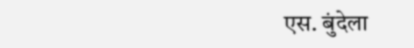एस. बुंदेला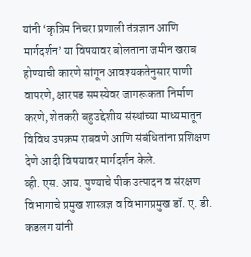यांनी ‘कृत्रिम निचरा प्रणाली तंत्रज्ञान आणि मार्गदर्शन’ या विषयावर बोलताना जमीन खराब होण्याची कारणे सांगून आवश्यकतेनुसार पाणी वापरणे, क्षारपड समस्येवर जागरूकता निर्माण करणे, शेतकरी बहुउद्देशीय संस्थांच्या माध्यमातून विविध उपक्रम राबवणे आणि संबंधितांना प्रशिक्षण देणे आदी विषयावर मार्गदर्शन केले.
व्ही. एस. आय. पुण्याचे पीक उत्पादन व संरक्षण विभागाचे प्रमुख शास्त्रज्ञ व विभागप्रमुख डॉ. ए. डी. कडलग यांनी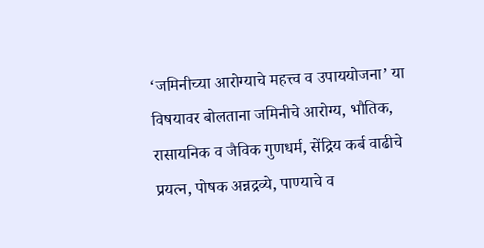‘जमिनीच्या आरोग्याचे महत्त्व व उपाययोजना’ या विषयावर बोलताना जमिनीचे आरोग्य, भौतिक, रासायनिक व जैविक गुणधर्म, सेंद्रिय कर्ब वाढीचे प्रयत्न, पोषक अन्नद्रव्ये, पाण्याचे व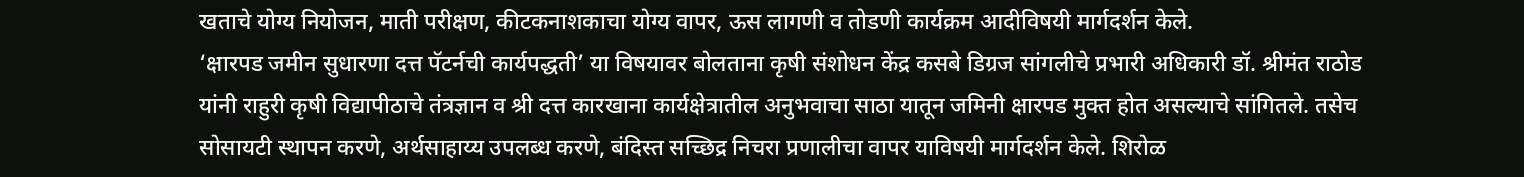खताचे योग्य नियोजन, माती परीक्षण, कीटकनाशकाचा योग्य वापर, ऊस लागणी व तोडणी कार्यक्रम आदीविषयी मार्गदर्शन केले.
‘क्षारपड जमीन सुधारणा दत्त पॅटर्नची कार्यपद्धती’ या विषयावर बोलताना कृषी संशोधन केंद्र कसबे डिग्रज सांगलीचे प्रभारी अधिकारी डॉ. श्रीमंत राठोड यांनी राहुरी कृषी विद्यापीठाचे तंत्रज्ञान व श्री दत्त कारखाना कार्यक्षेत्रातील अनुभवाचा साठा यातून जमिनी क्षारपड मुक्त होत असल्याचे सांगितले. तसेच सोसायटी स्थापन करणे, अर्थसाहाय्य उपलब्ध करणे, बंदिस्त सच्छिद्र निचरा प्रणालीचा वापर याविषयी मार्गदर्शन केले. शिरोळ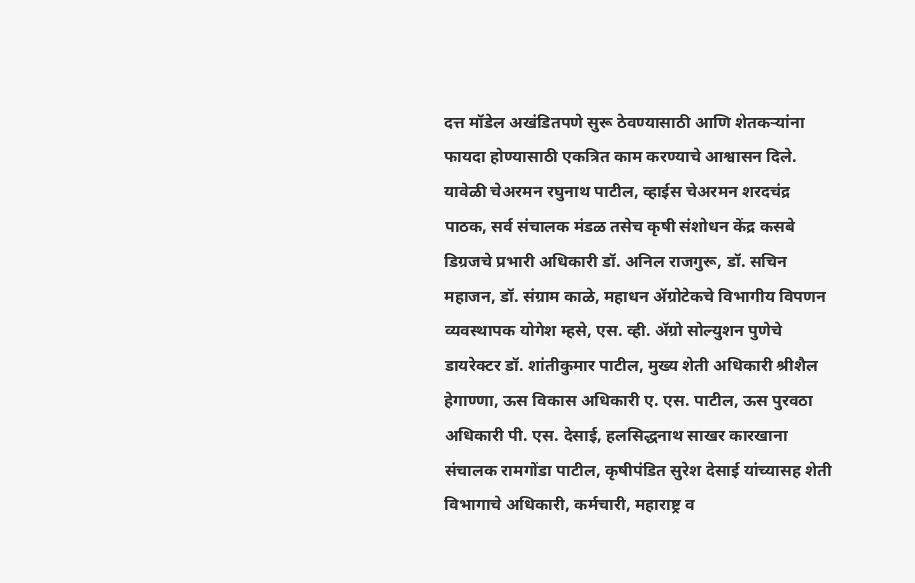दत्त मॉडेल अखंडितपणे सुरू ठेवण्यासाठी आणि शेतकऱ्यांना फायदा होण्यासाठी एकत्रित काम करण्याचे आश्वासन दिले.
यावेळी चेअरमन रघुनाथ पाटील, व्हाईस चेअरमन शरदचंद्र पाठक, सर्व संचालक मंडळ तसेच कृषी संशोधन केंद्र कसबे डिग्रजचे प्रभारी अधिकारी डॉ. अनिल राजगुरू, डॉ. सचिन महाजन, डॉ. संग्राम काळे, महाधन ॲग्रोटेकचे विभागीय विपणन व्यवस्थापक योगेश म्हसे, एस. व्ही. ॲग्रो सोल्युशन पुणेचे डायरेक्टर डॉ. शांतीकुमार पाटील, मुख्य शेती अधिकारी श्रीशैल हेगाण्णा, ऊस विकास अधिकारी ए. एस. पाटील, ऊस पुरवठा अधिकारी पी. एस. देसाई, हलसिद्धनाथ साखर कारखाना संचालक रामगोंडा पाटील, कृषीपंडित सुरेश देसाई यांच्यासह शेती विभागाचे अधिकारी, कर्मचारी, महाराष्ट्र व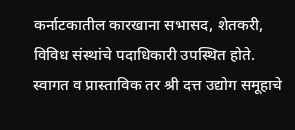कर्नाटकातील कारखाना सभासद, शेतकरी, विविध संस्थांचे पदाधिकारी उपस्थित होते.
स्वागत व प्रास्ताविक तर श्री दत्त उद्योग समूहाचे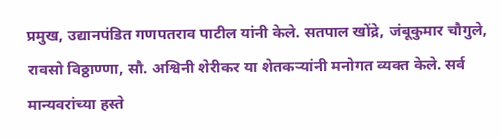प्रमुख, उद्यानपंडित गणपतराव पाटील यांनी केले. सतपाल खोंद्रे, जंबूकुमार चौगुले, रावसो विठ्ठाण्णा, सौ. अश्विनी शेरीकर या शेतकऱ्यांनी मनोगत व्यक्त केले. सर्व मान्यवरांच्या हस्ते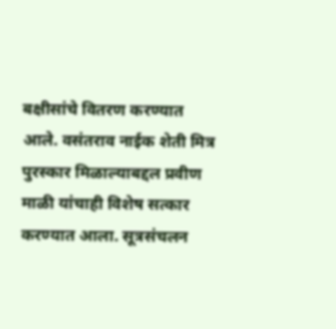बक्षीसांचे वितरण करण्यात आले. वसंतराव नाईक शेती मित्र पुरस्कार मिळाल्याबद्दल प्रवीण माळी यांचाही विशेष सत्कार करण्यात आला. सूत्रसंचलन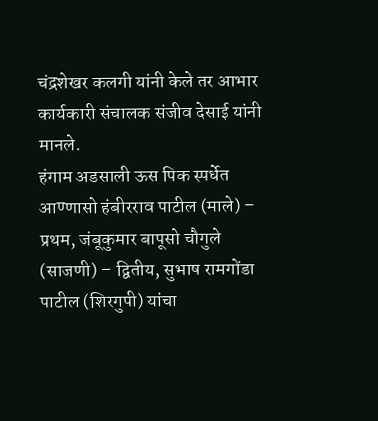चंद्रशेखर कलगी यांनी केले तर आभार कार्यकारी संचालक संजीव देसाई यांनी मानले.
हंगाम अडसाली ऊस पिक स्पर्धेत आण्णासो हंबीरराव पाटील (माले) – प्रथम, जंबूकुमार बापूसो चौगुले (साजणी) – द्वितीय, सुभाष रामगोंडा पाटील (शिरगुपी) यांचा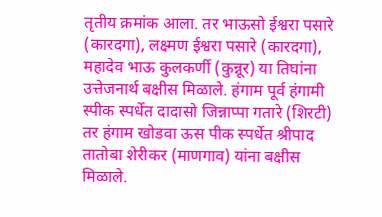तृतीय क्रमांक आला. तर भाऊसो ईश्वरा पसारे (कारदगा), लक्ष्मण ईश्वरा पसारे (कारदगा), महादेव भाऊ कुलकर्णी (कुन्नूर) या तिघांना उत्तेजनार्थ बक्षीस मिळाले. हंगाम पूर्व हंगामी स्पीक स्पर्धेत दादासो जिन्नाप्पा गतारे (शिरटी) तर हंगाम खोडवा ऊस पीक स्पर्धेत श्रीपाद तातोबा शेरीकर (माणगाव) यांना बक्षीस मिळाले.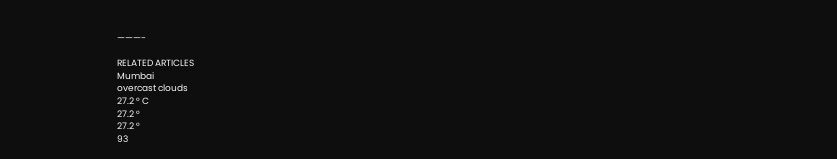———-

RELATED ARTICLES
Mumbai
overcast clouds
27.2 ° C
27.2 °
27.2 °
93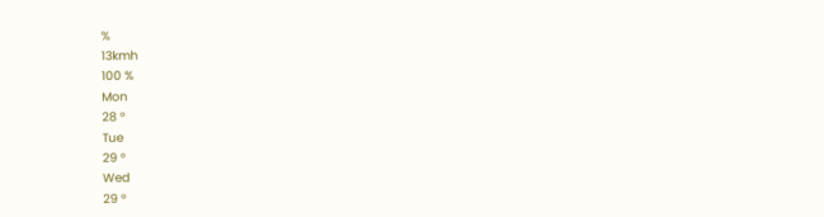%
13kmh
100 %
Mon
28 °
Tue
29 °
Wed
29 °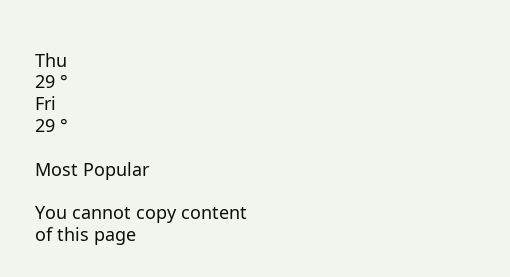Thu
29 °
Fri
29 °

Most Popular

You cannot copy content of this page